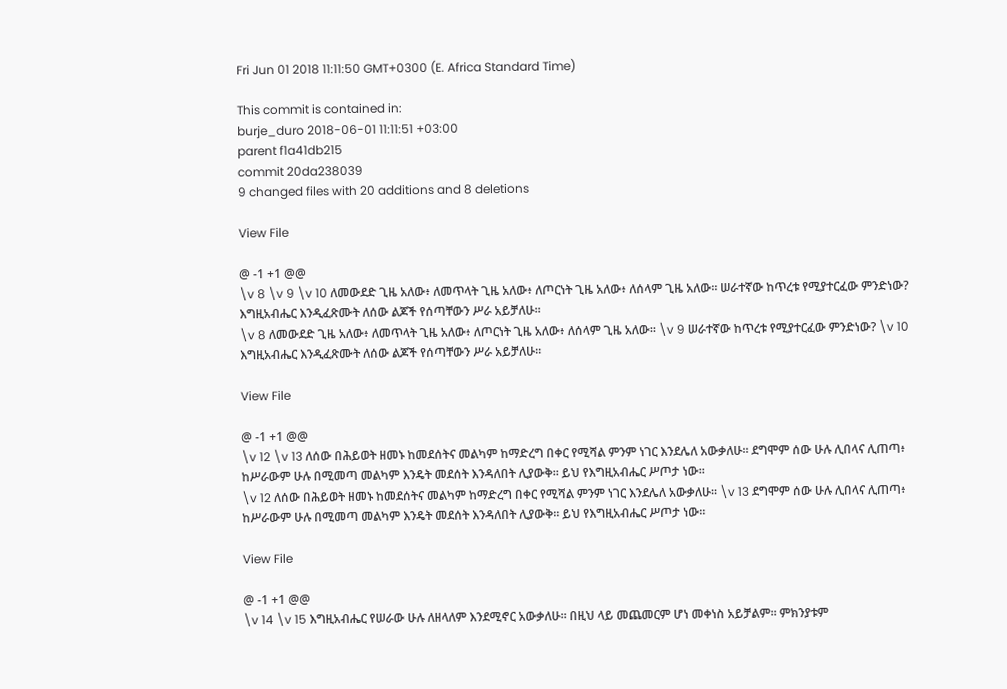Fri Jun 01 2018 11:11:50 GMT+0300 (E. Africa Standard Time)

This commit is contained in:
burje_duro 2018-06-01 11:11:51 +03:00
parent f1a41db215
commit 20da238039
9 changed files with 20 additions and 8 deletions

View File

@ -1 +1 @@
\v 8 \v 9 \v 10 ለመውደድ ጊዜ አለው፥ ለመጥላት ጊዜ አለው፥ ለጦርነት ጊዜ አለው፥ ለሰላም ጊዜ አለው። ሠራተኛው ከጥረቱ የሚያተርፈው ምንድነው? እግዚአብሔር እንዲፈጽሙት ለሰው ልጆች የሰጣቸውን ሥራ አይቻለሁ።
\v 8 ለመውደድ ጊዜ አለው፥ ለመጥላት ጊዜ አለው፥ ለጦርነት ጊዜ አለው፥ ለሰላም ጊዜ አለው። \v 9 ሠራተኛው ከጥረቱ የሚያተርፈው ምንድነው? \v 10 እግዚአብሔር እንዲፈጽሙት ለሰው ልጆች የሰጣቸውን ሥራ አይቻለሁ።

View File

@ -1 +1 @@
\v 12 \v 13 ለሰው በሕይወት ዘመኑ ከመደሰትና መልካም ከማድረግ በቀር የሚሻል ምንም ነገር እንደሌለ አውቃለሁ። ደግሞም ሰው ሁሉ ሊበላና ሊጠጣ፥ ከሥራውም ሁሉ በሚመጣ መልካም እንዴት መደሰት እንዳለበት ሊያውቅ። ይህ የእግዚአብሔር ሥጦታ ነው።
\v 12 ለሰው በሕይወት ዘመኑ ከመደሰትና መልካም ከማድረግ በቀር የሚሻል ምንም ነገር እንደሌለ አውቃለሁ። \v 13 ደግሞም ሰው ሁሉ ሊበላና ሊጠጣ፥ ከሥራውም ሁሉ በሚመጣ መልካም እንዴት መደሰት እንዳለበት ሊያውቅ። ይህ የእግዚአብሔር ሥጦታ ነው።

View File

@ -1 +1 @@
\v 14 \v 15 እግዚአብሔር የሠራው ሁሉ ለዘላለም እንደሚኖር አውቃለሁ። በዚህ ላይ መጨመርም ሆነ መቀነስ አይቻልም። ምክንያቱም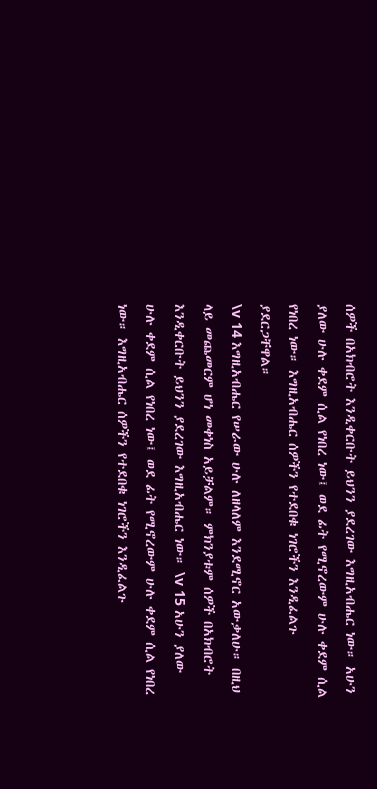ሰዎች በአክብሮት እንዲቀርቡት ይህንን ያደረገው እግዚአብሔር ነው። አሁን ያለው ሁሉ ቀደም ሲል የነበረ ነው፤ ወደ ፊት የሚኖረውም ሁሉ ቀደም ሲል የነበረ ነው። እግዚአብሔር ሰዎችን የተደበቁ ነገሮችን እንዲፈልጉ ያደርጋቸዋል።
\v 14 እግዚአብሔር የሠራው ሁሉ ለዘላለም እንደሚኖር አውቃለሁ። በዚህ ላይ መጨመርም ሆነ መቀነስ አይቻልም። ምክንያቱም ሰዎች በአክብሮት እንዲቀርቡት ይህንን ያደረገው እግዚአብሔር ነው። \v 15 አሁን ያለው ሁሉ ቀደም ሲል የነበረ ነው፤ ወደ ፊት የሚኖረውም ሁሉ ቀደም ሲል የነበረ ነው። እግዚአብሔር ሰዎችን የተደበቁ ነገሮችን እንዲፈልጉ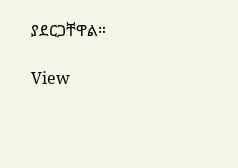ያደርጋቸዋል።

View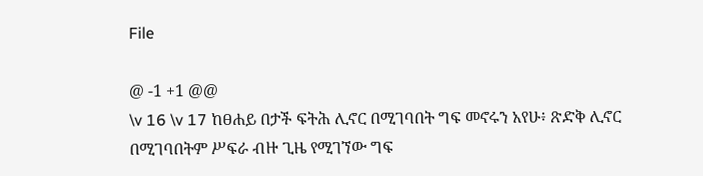File

@ -1 +1 @@
\v 16 \v 17 ከፀሐይ በታች ፍትሕ ሊኖር በሚገባበት ግፍ መኖሩን አየሁ፥ ጽድቅ ሊኖር በሚገባበትም ሥፍራ ብዙ ጊዜ የሚገኘው ግፍ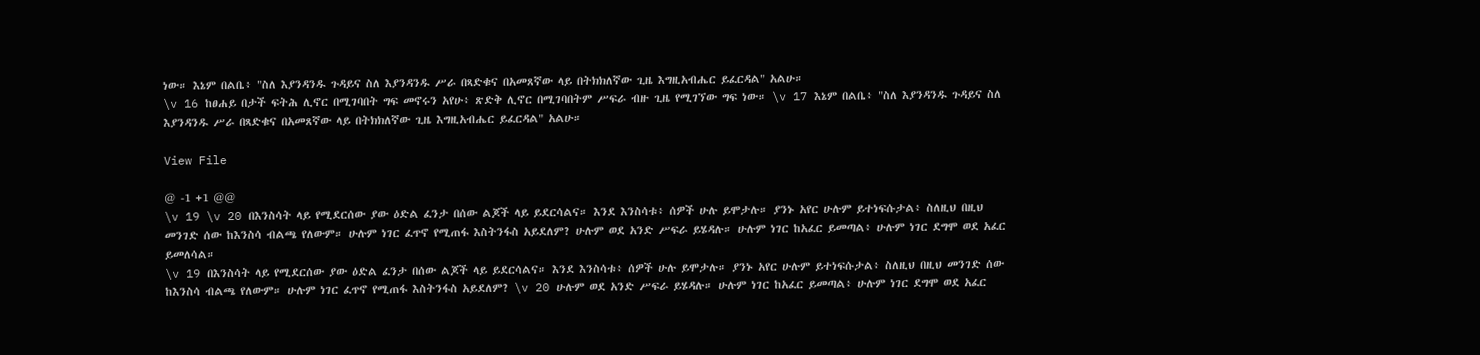ነው። እኔም በልቤ፥ "ስለ እያንዳንዱ ጉዳይና ስለ እያንዳንዱ ሥራ በጻድቁና በአመጸኛው ላይ በትክክለኛው ጊዜ እግዚአብሔር ይፈርዳል" አልሁ።
\v 16 ከፀሐይ በታች ፍትሕ ሊኖር በሚገባበት ግፍ መኖሩን አየሁ፥ ጽድቅ ሊኖር በሚገባበትም ሥፍራ ብዙ ጊዜ የሚገኘው ግፍ ነው። \v 17 እኔም በልቤ፥ "ስለ እያንዳንዱ ጉዳይና ስለ እያንዳንዱ ሥራ በጻድቁና በአመጸኛው ላይ በትክክለኛው ጊዜ እግዚአብሔር ይፈርዳል" አልሁ።

View File

@ -1 +1 @@
\v 19 \v 20 በእንስሳት ላይ የሚደርሰው ያው ዕድል ፈንታ በሰው ልጆች ላይ ይደርሳልና። እንደ እንስሳቱ፥ ሰዎች ሁሉ ይሞታሉ። ያንኑ አየር ሁሉም ይተነፍሱታል፥ ስለዚህ በዚህ መንገድ ሰው ከእንስሳ ብልጫ የለውም። ሁሉም ነገር ፈጥኖ የሚጠፋ እስትንፋስ አይደለም? ሁሉም ወደ አንድ ሥፍራ ይሄዳሉ። ሁሉም ነገር ከአፈር ይመጣል፥ ሁሉም ነገር ደግሞ ወደ አፈር ይመለሳል።
\v 19 በእንስሳት ላይ የሚደርሰው ያው ዕድል ፈንታ በሰው ልጆች ላይ ይደርሳልና። እንደ እንስሳቱ፥ ሰዎች ሁሉ ይሞታሉ። ያንኑ አየር ሁሉም ይተነፍሱታል፥ ስለዚህ በዚህ መንገድ ሰው ከእንስሳ ብልጫ የለውም። ሁሉም ነገር ፈጥኖ የሚጠፋ እስትንፋስ አይደለም? \v 20 ሁሉም ወደ አንድ ሥፍራ ይሄዳሉ። ሁሉም ነገር ከአፈር ይመጣል፥ ሁሉም ነገር ደግሞ ወደ አፈር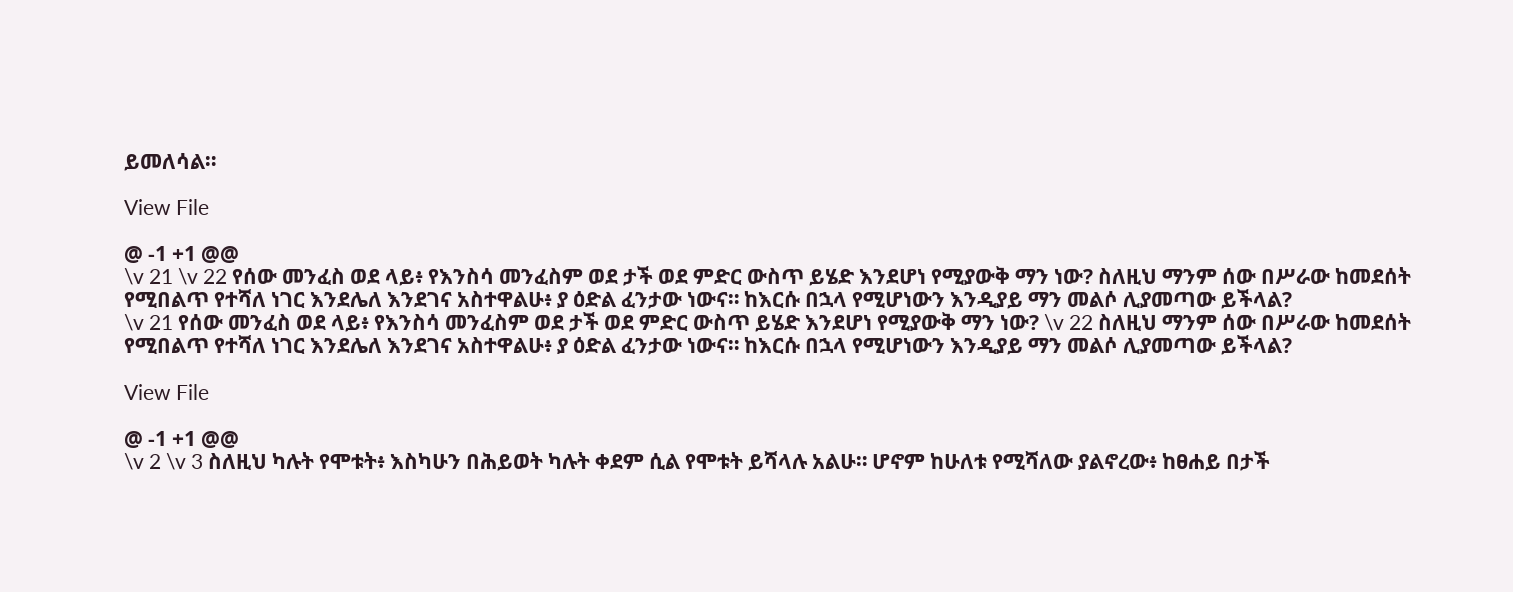ይመለሳል።

View File

@ -1 +1 @@
\v 21 \v 22 የሰው መንፈስ ወደ ላይ፥ የእንስሳ መንፈስም ወደ ታች ወደ ምድር ውስጥ ይሄድ እንደሆነ የሚያውቅ ማን ነው? ስለዚህ ማንም ሰው በሥራው ከመደሰት የሚበልጥ የተሻለ ነገር እንደሌለ እንደገና አስተዋልሁ፥ ያ ዕድል ፈንታው ነውና። ከእርሱ በኋላ የሚሆነውን እንዲያይ ማን መልሶ ሊያመጣው ይችላል?
\v 21 የሰው መንፈስ ወደ ላይ፥ የእንስሳ መንፈስም ወደ ታች ወደ ምድር ውስጥ ይሄድ እንደሆነ የሚያውቅ ማን ነው? \v 22 ስለዚህ ማንም ሰው በሥራው ከመደሰት የሚበልጥ የተሻለ ነገር እንደሌለ እንደገና አስተዋልሁ፥ ያ ዕድል ፈንታው ነውና። ከእርሱ በኋላ የሚሆነውን እንዲያይ ማን መልሶ ሊያመጣው ይችላል?

View File

@ -1 +1 @@
\v 2 \v 3 ስለዚህ ካሉት የሞቱት፥ እስካሁን በሕይወት ካሉት ቀደም ሲል የሞቱት ይሻላሉ አልሁ። ሆኖም ከሁለቱ የሚሻለው ያልኖረው፥ ከፀሐይ በታች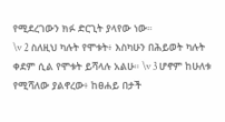የሚደረገውን ክፉ ድርጊት ያላየው ነው።
\v 2 ስለዚህ ካሉት የሞቱት፥ እስካሁን በሕይወት ካሉት ቀደም ሲል የሞቱት ይሻላሉ አልሁ። \v 3 ሆኖም ከሁለቱ የሚሻለው ያልኖረው፥ ከፀሐይ በታች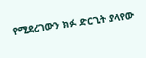የሚደረገውን ክፉ ድርጊት ያላየው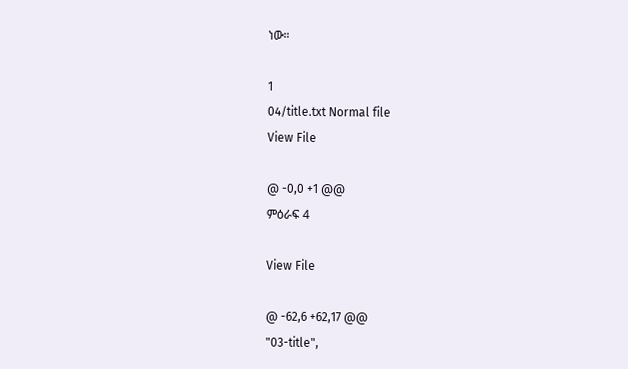ነው።

1
04/title.txt Normal file
View File

@ -0,0 +1 @@
ምዕራፍ 4

View File

@ -62,6 +62,17 @@
"03-title",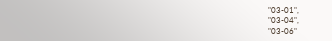"03-01",
"03-04",
"03-06"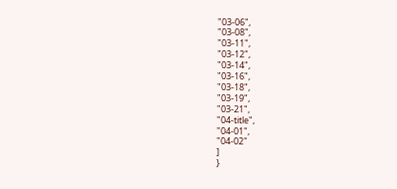"03-06",
"03-08",
"03-11",
"03-12",
"03-14",
"03-16",
"03-18",
"03-19",
"03-21",
"04-title",
"04-01",
"04-02"
]
}